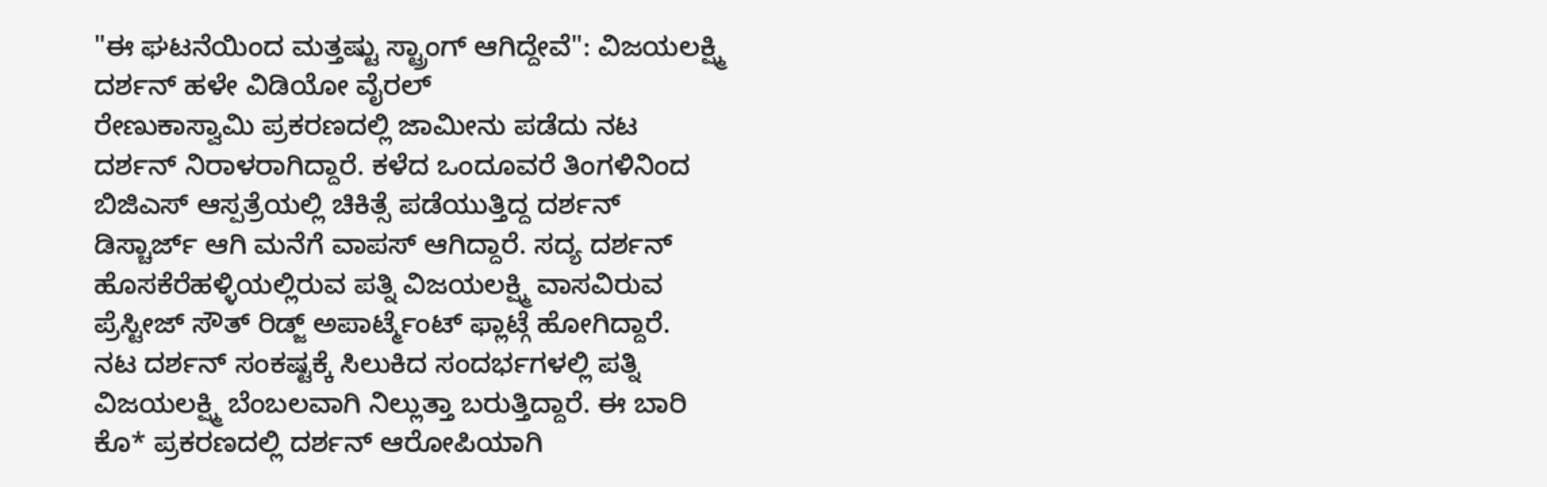"ಈ ಘಟನೆಯಿಂದ ಮತ್ತಷ್ಟು ಸ್ಟ್ರಾಂಗ್ ಆಗಿದ್ದೇವೆ": ವಿಜಯಲಕ್ಷ್ಮಿ ದರ್ಶನ್ ಹಳೇ ವಿಡಿಯೋ ವೈರಲ್
ರೇಣುಕಾಸ್ವಾಮಿ ಪ್ರಕರಣದಲ್ಲಿ ಜಾಮೀನು ಪಡೆದು ನಟ ದರ್ಶನ್ ನಿರಾಳರಾಗಿದ್ದಾರೆ. ಕಳೆದ ಒಂದೂವರೆ ತಿಂಗಳಿನಿಂದ ಬಿಜಿಎಸ್ ಆಸ್ಪತ್ರೆಯಲ್ಲಿ ಚಿಕಿತ್ಸೆ ಪಡೆಯುತ್ತಿದ್ದ ದರ್ಶನ್ ಡಿಸ್ಚಾರ್ಜ್ ಆಗಿ ಮನೆಗೆ ವಾಪಸ್ ಆಗಿದ್ದಾರೆ. ಸದ್ಯ ದರ್ಶನ್ ಹೊಸಕೆರೆಹಳ್ಳಿಯಲ್ಲಿರುವ ಪತ್ನಿ ವಿಜಯಲಕ್ಷ್ಮಿ ವಾಸವಿರುವ ಪ್ರೆಸ್ಟೀಜ್ ಸೌತ್ ರಿಡ್ಜ್ ಅಪಾರ್ಟ್ಮೆಂಟ್ ಫ್ಲಾಟ್ಗೆ ಹೋಗಿದ್ದಾರೆ.
ನಟ ದರ್ಶನ್ ಸಂಕಷ್ಟಕ್ಕೆ ಸಿಲುಕಿದ ಸಂದರ್ಭಗಳಲ್ಲಿ ಪತ್ನಿ ವಿಜಯಲಕ್ಷ್ಮಿ ಬೆಂಬಲವಾಗಿ ನಿಲ್ಲುತ್ತಾ ಬರುತ್ತಿದ್ದಾರೆ. ಈ ಬಾರಿ ಕೊ* ಪ್ರಕರಣದಲ್ಲಿ ದರ್ಶನ್ ಆರೋಪಿಯಾಗಿ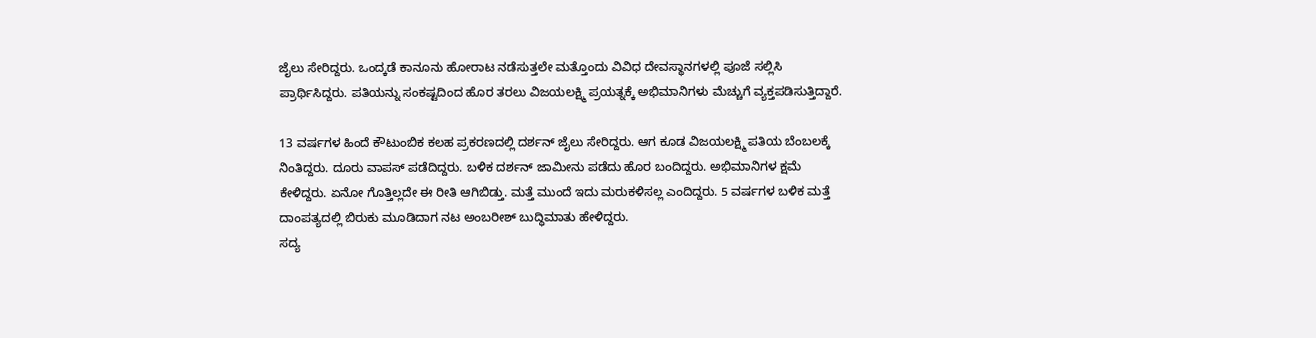ಜೈಲು ಸೇರಿದ್ದರು. ಒಂದ್ಕಡೆ ಕಾನೂನು ಹೋರಾಟ ನಡೆಸುತ್ತಲೇ ಮತ್ತೊಂದು ವಿವಿಧ ದೇವಸ್ಥಾನಗಳಲ್ಲಿ ಪೂಜೆ ಸಲ್ಲಿಸಿ ಪ್ರಾರ್ಥಿಸಿದ್ದರು. ಪತಿಯನ್ನು ಸಂಕಷ್ಟದಿಂದ ಹೊರ ತರಲು ವಿಜಯಲಕ್ಷ್ಮಿ ಪ್ರಯತ್ನಕ್ಕೆ ಅಭಿಮಾನಿಗಳು ಮೆಚ್ಚುಗೆ ವ್ಯಕ್ತಪಡಿಸುತ್ತಿದ್ದಾರೆ.

13 ವರ್ಷಗಳ ಹಿಂದೆ ಕೌಟುಂಬಿಕ ಕಲಹ ಪ್ರಕರಣದಲ್ಲಿ ದರ್ಶನ್ ಜೈಲು ಸೇರಿದ್ದರು. ಆಗ ಕೂಡ ವಿಜಯಲಕ್ಷ್ಮಿ ಪತಿಯ ಬೆಂಬಲಕ್ಕೆ ನಿಂತಿದ್ದರು. ದೂರು ವಾಪಸ್ ಪಡೆದಿದ್ದರು. ಬಳಿಕ ದರ್ಶನ್ ಜಾಮೀನು ಪಡೆದು ಹೊರ ಬಂದಿದ್ದರು. ಅಭಿಮಾನಿಗಳ ಕ್ಷಮೆ ಕೇಳಿದ್ದರು. ಏನೋ ಗೊತ್ತಿಲ್ಲದೇ ಈ ರೀತಿ ಆಗಿಬಿಡ್ತು. ಮತ್ತೆ ಮುಂದೆ ಇದು ಮರುಕಳಿಸಲ್ಲ ಎಂದಿದ್ದರು. 5 ವರ್ಷಗಳ ಬಳಿಕ ಮತ್ತೆ ದಾಂಪತ್ಯದಲ್ಲಿ ಬಿರುಕು ಮೂಡಿದಾಗ ನಟ ಅಂಬರೀಶ್ ಬುದ್ಧಿಮಾತು ಹೇಳಿದ್ದರು.
ಸದ್ಯ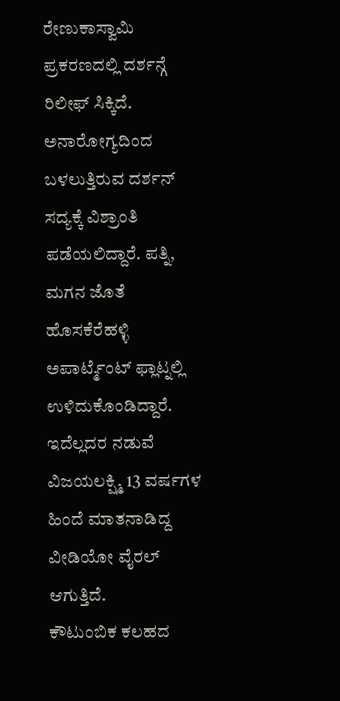ರೇಣುಕಾಸ್ವಾಮಿ ಪ್ರಕರಣದಲ್ಲಿ ದರ್ಶನ್ಗೆ ರಿಲೀಫ್ ಸಿಕ್ಕಿದೆ. ಅನಾರೋಗ್ಯದಿಂದ ಬಳಲುತ್ತಿರುವ ದರ್ಶನ್ ಸದ್ಯಕ್ಕೆ ವಿಶ್ರಾಂತಿ ಪಡೆಯಲಿದ್ದಾರೆ. ಪತ್ನಿ, ಮಗನ ಜೊತೆ ಹೊಸಕೆರೆಹಳ್ಳಿ ಅಪಾರ್ಟ್ಮೆಂಟ್ ಫ್ಲಾಟ್ನಲ್ಲಿ ಉಳಿದುಕೊಂಡಿದ್ದಾರೆ. ಇದೆಲ್ಲದರ ನಡುವೆ ವಿಜಯಲಕ್ಷ್ಮಿ 13 ವರ್ಷಗಳ ಹಿಂದೆ ಮಾತನಾಡಿದ್ದ ವೀಡಿಯೋ ವೈರಲ್ ಆಗುತ್ತಿದೆ.
ಕೌಟುಂಬಿಕ ಕಲಹದ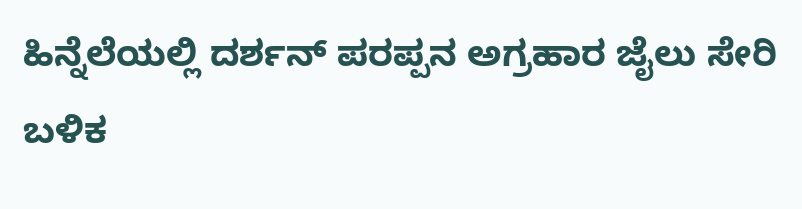ಹಿನ್ನೆಲೆಯಲ್ಲಿ ದರ್ಶನ್ ಪರಪ್ಪನ ಅಗ್ರಹಾರ ಜೈಲು ಸೇರಿ ಬಳಿಕ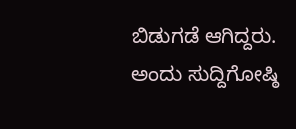ಬಿಡುಗಡೆ ಆಗಿದ್ದರು. ಅಂದು ಸುದ್ದಿಗೋಷ್ಠಿ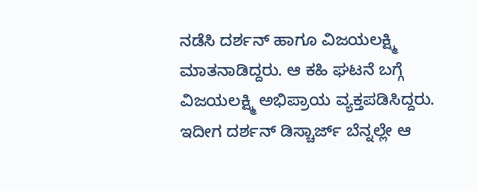ನಡೆಸಿ ದರ್ಶನ್ ಹಾಗೂ ವಿಜಯಲಕ್ಷ್ಮಿ ಮಾತನಾಡಿದ್ದರು. ಆ ಕಹಿ ಘಟನೆ ಬಗ್ಗೆ ವಿಜಯಲಕ್ಷ್ಮಿ ಅಭಿಪ್ರಾಯ ವ್ಯಕ್ತಪಡಿಸಿದ್ದರು. ಇದೀಗ ದರ್ಶನ್ ಡಿಸ್ಚಾರ್ಜ್ ಬೆನ್ನಲ್ಲೇ ಆ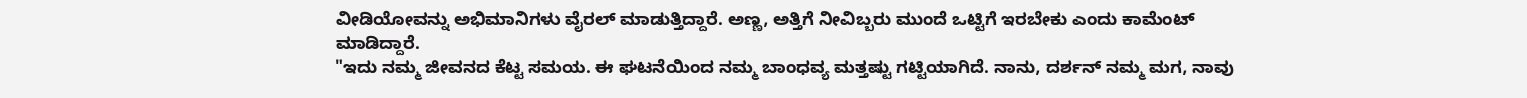ವೀಡಿಯೋವನ್ನು ಅಭಿಮಾನಿಗಳು ವೈರಲ್ ಮಾಡುತ್ತಿದ್ದಾರೆ. ಅಣ್ಣ, ಅತ್ತಿಗೆ ನೀವಿಬ್ಬರು ಮುಂದೆ ಒಟ್ಟಿಗೆ ಇರಬೇಕು ಎಂದು ಕಾಮೆಂಟ್ ಮಾಡಿದ್ದಾರೆ.
"ಇದು ನಮ್ಮ ಜೀವನದ ಕೆಟ್ಟ ಸಮಯ. ಈ ಘಟನೆಯಿಂದ ನಮ್ಮ ಬಾಂಧವ್ಯ ಮತ್ತಷ್ಟು ಗಟ್ಟಿಯಾಗಿದೆ. ನಾನು, ದರ್ಶನ್ ನಮ್ಮ ಮಗ, ನಾವು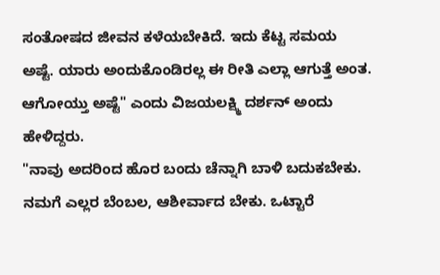ಸಂತೋಷದ ಜೀವನ ಕಳೆಯಬೇಕಿದೆ. ಇದು ಕೆಟ್ಟ ಸಮಯ ಅಷ್ಟೆ. ಯಾರು ಅಂದುಕೊಂಡಿರಲ್ಲ ಈ ರೀತಿ ಎಲ್ಲಾ ಆಗುತ್ತೆ ಅಂತ. ಆಗೋಯ್ತು ಅಷ್ಟೆ" ಎಂದು ವಿಜಯಲಕ್ಷ್ಮಿ ದರ್ಶನ್ ಅಂದು ಹೇಳಿದ್ದರು.
"ನಾವು ಅದರಿಂದ ಹೊರ ಬಂದು ಚೆನ್ನಾಗಿ ಬಾಳಿ ಬದುಕಬೇಕು. ನಮಗೆ ಎಲ್ಲರ ಬೆಂಬಲ, ಆಶೀರ್ವಾದ ಬೇಕು. ಒಟ್ಟಾರೆ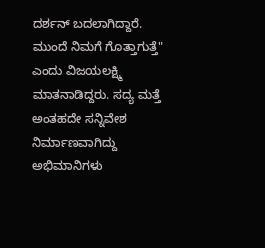ದರ್ಶನ್ ಬದಲಾಗಿದ್ದಾರೆ. ಮುಂದೆ ನಿಮಗೆ ಗೊತ್ತಾಗುತ್ತೆ" ಎಂದು ವಿಜಯಲಕ್ಷ್ಮಿ ಮಾತನಾಡಿದ್ದರು. ಸದ್ಯ ಮತ್ತೆ ಅಂತಹದೇ ಸನ್ನಿವೇಶ ನಿರ್ಮಾಣವಾಗಿದ್ದು ಅಭಿಮಾನಿಗಳು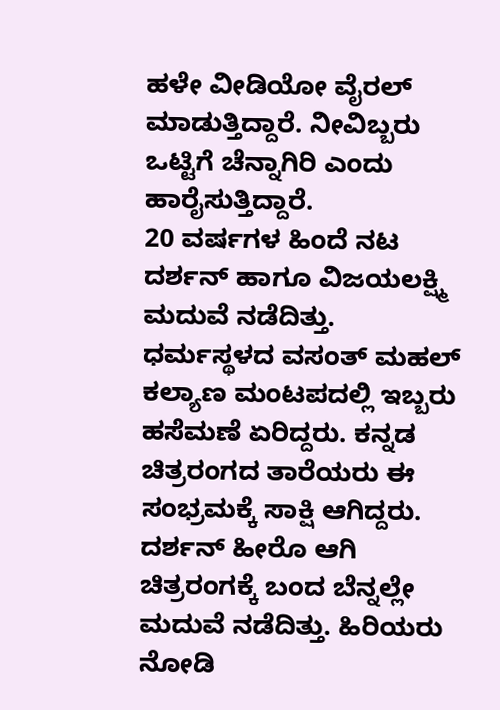ಹಳೇ ವೀಡಿಯೋ ವೈರಲ್ ಮಾಡುತ್ತಿದ್ದಾರೆ. ನೀವಿಬ್ಬರು ಒಟ್ಟಿಗೆ ಚೆನ್ನಾಗಿರಿ ಎಂದು ಹಾರೈಸುತ್ತಿದ್ದಾರೆ.
20 ವರ್ಷಗಳ ಹಿಂದೆ ನಟ ದರ್ಶನ್ ಹಾಗೂ ವಿಜಯಲಕ್ಷ್ಮಿ ಮದುವೆ ನಡೆದಿತ್ತು. ಧರ್ಮಸ್ಥಳದ ವಸಂತ್ ಮಹಲ್ ಕಲ್ಯಾಣ ಮಂಟಪದಲ್ಲಿ ಇಬ್ಬರು ಹಸೆಮಣೆ ಏರಿದ್ದರು. ಕನ್ನಡ ಚಿತ್ರರಂಗದ ತಾರೆಯರು ಈ ಸಂಭ್ರಮಕ್ಕೆ ಸಾಕ್ಷಿ ಆಗಿದ್ದರು. ದರ್ಶನ್ ಹೀರೊ ಆಗಿ ಚಿತ್ರರಂಗಕ್ಕೆ ಬಂದ ಬೆನ್ನಲ್ಲೇ ಮದುವೆ ನಡೆದಿತ್ತು. ಹಿರಿಯರು ನೋಡಿ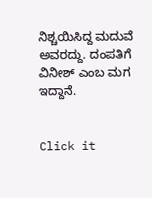ನಿಶ್ಚಯಿಸಿದ್ದ ಮದುವೆ ಅವರದ್ದು. ದಂಪತಿಗೆ ವಿನೀಶ್ ಎಂಬ ಮಗ ಇದ್ದಾನೆ.


Click it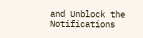and Unblock the Notifications